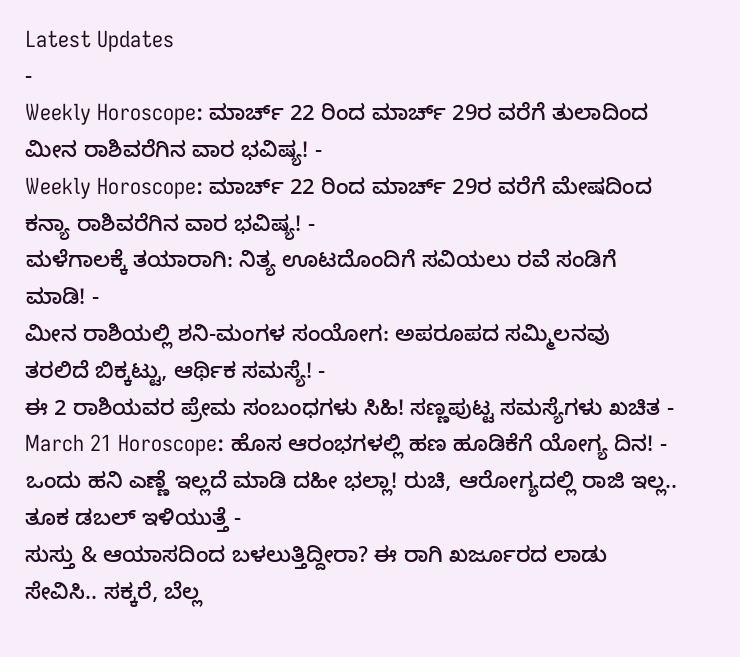Latest Updates
-
Weekly Horoscope: ಮಾರ್ಚ್ 22 ರಿಂದ ಮಾರ್ಚ್ 29ರ ವರೆಗೆ ತುಲಾದಿಂದ ಮೀನ ರಾಶಿವರೆಗಿನ ವಾರ ಭವಿಷ್ಯ! -
Weekly Horoscope: ಮಾರ್ಚ್ 22 ರಿಂದ ಮಾರ್ಚ್ 29ರ ವರೆಗೆ ಮೇಷದಿಂದ ಕನ್ಯಾ ರಾಶಿವರೆಗಿನ ವಾರ ಭವಿಷ್ಯ! -
ಮಳೆಗಾಲಕ್ಕೆ ತಯಾರಾಗಿ: ನಿತ್ಯ ಊಟದೊಂದಿಗೆ ಸವಿಯಲು ರವೆ ಸಂಡಿಗೆ ಮಾಡಿ! -
ಮೀನ ರಾಶಿಯಲ್ಲಿ ಶನಿ-ಮಂಗಳ ಸಂಯೋಗ: ಅಪರೂಪದ ಸಮ್ಮಿಲನವು ತರಲಿದೆ ಬಿಕ್ಕಟ್ಟು, ಆರ್ಥಿಕ ಸಮಸ್ಯೆ! -
ಈ 2 ರಾಶಿಯವರ ಪ್ರೇಮ ಸಂಬಂಧಗಳು ಸಿಹಿ! ಸಣ್ಣಪುಟ್ಟ ಸಮಸ್ಯೆಗಳು ಖಚಿತ -
March 21 Horoscope: ಹೊಸ ಆರಂಭಗಳಲ್ಲಿ ಹಣ ಹೂಡಿಕೆಗೆ ಯೋಗ್ಯ ದಿನ! -
ಒಂದು ಹನಿ ಎಣ್ಣೆ ಇಲ್ಲದೆ ಮಾಡಿ ದಹೀ ಭಲ್ಲಾ! ರುಚಿ, ಆರೋಗ್ಯದಲ್ಲಿ ರಾಜಿ ಇಲ್ಲ.. ತೂಕ ಡಬಲ್ ಇಳಿಯುತ್ತೆ -
ಸುಸ್ತು & ಆಯಾಸದಿಂದ ಬಳಲುತ್ತಿದ್ದೀರಾ? ಈ ರಾಗಿ ಖರ್ಜೂರದ ಲಾಡು ಸೇವಿಸಿ.. ಸಕ್ಕರೆ, ಬೆಲ್ಲ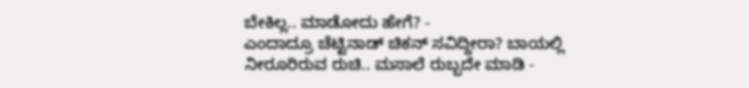ಬೇಕಿಲ್ಲ.. ಮಾಡೋದು ಹೇಗೆ? -
ಎಂದಾದ್ರೂ ಚೆಟ್ಟಿನಾಡ್ ಚಿಕನ್ ಸವಿದ್ದೀರಾ? ಬಾಯಲ್ಲಿ ನೀರೂರಿರುವ ರುಚಿ.. ಮಸಾಲೆ ರುಬ್ಬದೇ ಮಾಡಿ -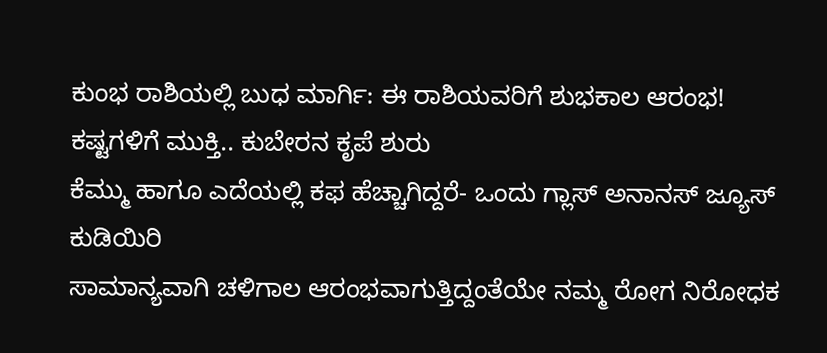ಕುಂಭ ರಾಶಿಯಲ್ಲಿ ಬುಧ ಮಾರ್ಗಿ: ಈ ರಾಶಿಯವರಿಗೆ ಶುಭಕಾಲ ಆರಂಭ! ಕಷ್ಟಗಳಿಗೆ ಮುಕ್ತಿ.. ಕುಬೇರನ ಕೃಪೆ ಶುರು
ಕೆಮ್ಮು ಹಾಗೂ ಎದೆಯಲ್ಲಿ ಕಫ ಹೆಚ್ಚಾಗಿದ್ದರೆ- ಒಂದು ಗ್ಲಾಸ್ ಅನಾನಸ್ ಜ್ಯೂಸ್ ಕುಡಿಯಿರಿ
ಸಾಮಾನ್ಯವಾಗಿ ಚಳಿಗಾಲ ಆರಂಭವಾಗುತ್ತಿದ್ದಂತೆಯೇ ನಮ್ಮ ರೋಗ ನಿರೋಧಕ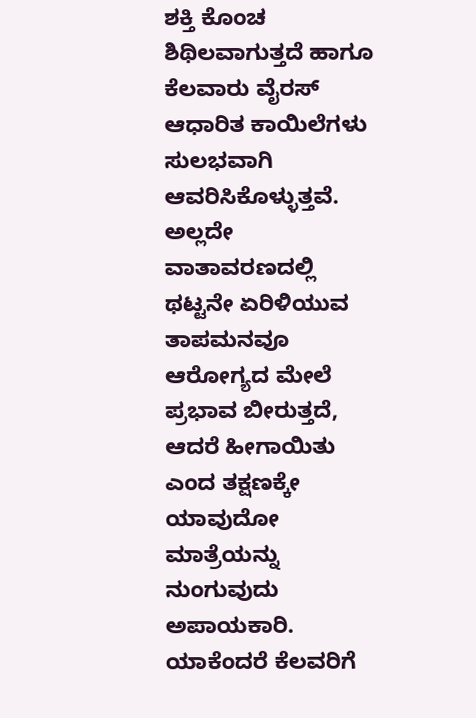ಶಕ್ತಿ ಕೊಂಚ ಶಿಥಿಲವಾಗುತ್ತದೆ ಹಾಗೂ ಕೆಲವಾರು ವೈರಸ್ ಆಧಾರಿತ ಕಾಯಿಲೆಗಳು ಸುಲಭವಾಗಿ ಆವರಿಸಿಕೊಳ್ಳುತ್ತವೆ. ಅಲ್ಲದೇ ವಾತಾವರಣದಲ್ಲಿ ಥಟ್ಟನೇ ಏರಿಳಿಯುವ ತಾಪಮನವೂ ಆರೋಗ್ಯದ ಮೇಲೆ ಪ್ರಭಾವ ಬೀರುತ್ತದೆ, ಆದರೆ ಹೀಗಾಯಿತು ಎಂದ ತಕ್ಷಣಕ್ಕೇ ಯಾವುದೋ ಮಾತ್ರೆಯನ್ನು ನುಂಗುವುದು ಅಪಾಯಕಾರಿ. ಯಾಕೆಂದರೆ ಕೆಲವರಿಗೆ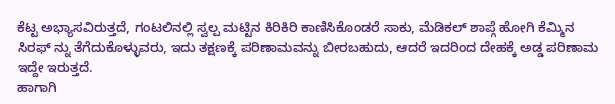ಕೆಟ್ಟ ಅಭ್ಯಾಸವಿರುತ್ತದೆ, ಗಂಟಲಿನಲ್ಲಿ ಸ್ವಲ್ಪ ಮಟ್ಟಿನ ಕಿರಿಕಿರಿ ಕಾಣಿಸಿಕೊಂಡರೆ ಸಾಕು, ಮೆಡಿಕಲ್ ಶಾಪ್ಗೆ ಹೋಗಿ ಕೆಮ್ಮಿನ ಸಿರಫ್ ನ್ನು ತೆಗೆದುಕೊಳ್ಳುವರು, ಇದು ತಕ್ಷಣಕ್ಕೆ ಪರಿಣಾಮವನ್ನು ಬೀರಬಹುದು, ಆದರೆ ಇದರಿಂದ ದೇಹಕ್ಕೆ ಅಡ್ಡ ಪರಿಣಾಮ ಇದ್ದೇ ಇರುತ್ತದೆ.
ಹಾಗಾಗಿ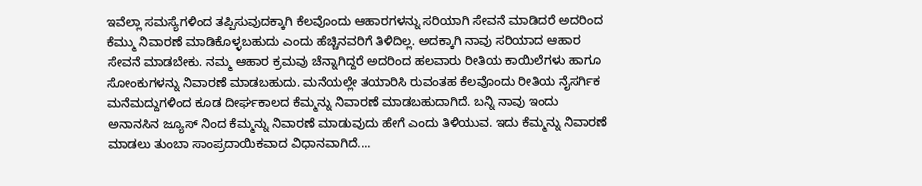ಇವೆಲ್ಲಾ ಸಮಸ್ಯೆಗಳಿಂದ ತಪ್ಪಿಸುವುದಕ್ಕಾಗಿ ಕೆಲವೊಂದು ಆಹಾರಗಳನ್ನು ಸರಿಯಾಗಿ ಸೇವನೆ ಮಾಡಿದರೆ ಅದರಿಂದ ಕೆಮ್ಮು ನಿವಾರಣೆ ಮಾಡಿಕೊಳ್ಳಬಹುದು ಎಂದು ಹೆಚ್ಚಿನವರಿಗೆ ತಿಳಿದಿಲ್ಲ. ಅದಕ್ಕಾಗಿ ನಾವು ಸರಿಯಾದ ಆಹಾರ ಸೇವನೆ ಮಾಡಬೇಕು. ನಮ್ಮ ಆಹಾರ ಕ್ರಮವು ಚೆನ್ನಾಗಿದ್ದರೆ ಅದರಿಂದ ಹಲವಾರು ರೀತಿಯ ಕಾಯಿಲೆಗಳು ಹಾಗೂ ಸೋಂಕುಗಳನ್ನು ನಿವಾರಣೆ ಮಾಡಬಹುದು. ಮನೆಯಲ್ಲೇ ತಯಾರಿಸಿ ರುವಂತಹ ಕೆಲವೊಂದು ರೀತಿಯ ನೈಸರ್ಗಿಕ ಮನೆಮದ್ದುಗಳಿಂದ ಕೂಡ ದೀರ್ಘಕಾಲದ ಕೆಮ್ಮನ್ನು ನಿವಾರಣೆ ಮಾಡಬಹುದಾಗಿದೆ. ಬನ್ನಿ ನಾವು ಇಂದು ಅನಾನಸಿನ ಜ್ಯೂಸ್ ನಿಂದ ಕೆಮ್ಮನ್ನು ನಿವಾರಣೆ ಮಾಡುವುದು ಹೇಗೆ ಎಂದು ತಿಳಿಯುವ. ಇದು ಕೆಮ್ಮನ್ನು ನಿವಾರಣೆ ಮಾಡಲು ತುಂಬಾ ಸಾಂಪ್ರದಾಯಿಕವಾದ ವಿಧಾನವಾಗಿದೆ....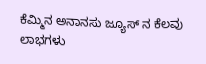ಕೆಮ್ಮಿನ ಅನಾನಸು ಜ್ಯೂಸ್ ನ ಕೆಲವು ಲಾಭಗಳು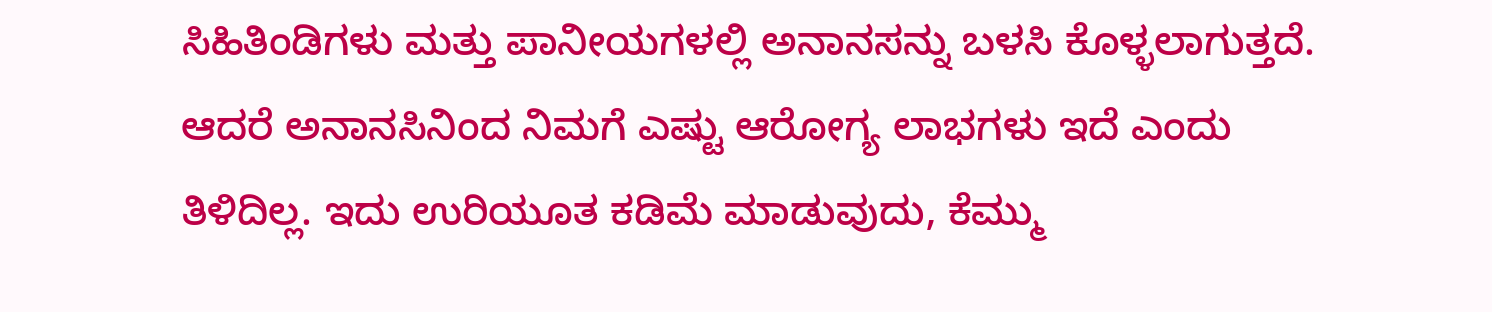ಸಿಹಿತಿಂಡಿಗಳು ಮತ್ತು ಪಾನೀಯಗಳಲ್ಲಿ ಅನಾನಸನ್ನು ಬಳಸಿ ಕೊಳ್ಳಲಾಗುತ್ತದೆ. ಆದರೆ ಅನಾನಸಿನಿಂದ ನಿಮಗೆ ಎಷ್ಟು ಆರೋಗ್ಯ ಲಾಭಗಳು ಇದೆ ಎಂದು ತಿಳಿದಿಲ್ಲ. ಇದು ಉರಿಯೂತ ಕಡಿಮೆ ಮಾಡುವುದು, ಕೆಮ್ಮು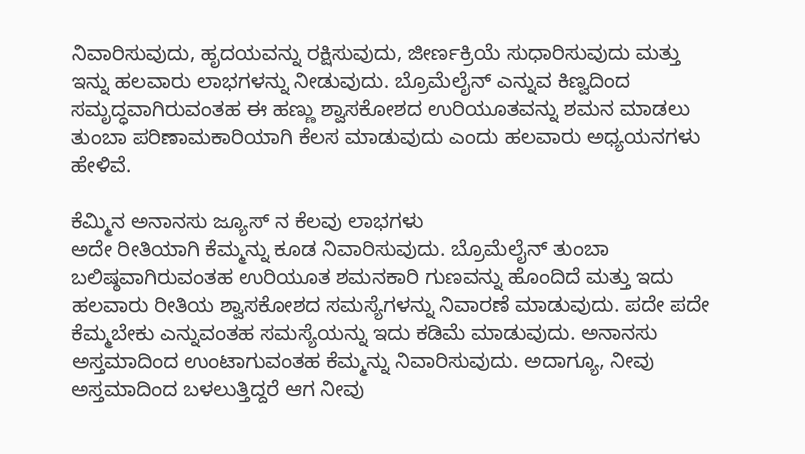ನಿವಾರಿಸುವುದು, ಹೃದಯವನ್ನು ರಕ್ಷಿಸುವುದು, ಜೀರ್ಣಕ್ರಿಯೆ ಸುಧಾರಿಸುವುದು ಮತ್ತು ಇನ್ನು ಹಲವಾರು ಲಾಭಗಳನ್ನು ನೀಡುವುದು. ಬ್ರೊಮೆಲೈನ್ ಎನ್ನುವ ಕಿಣ್ವದಿಂದ ಸಮೃದ್ಧವಾಗಿರುವಂತಹ ಈ ಹಣ್ಣು ಶ್ವಾಸಕೋಶದ ಉರಿಯೂತವನ್ನು ಶಮನ ಮಾಡಲು ತುಂಬಾ ಪರಿಣಾಮಕಾರಿಯಾಗಿ ಕೆಲಸ ಮಾಡುವುದು ಎಂದು ಹಲವಾರು ಅಧ್ಯಯನಗಳು ಹೇಳಿವೆ.

ಕೆಮ್ಮಿನ ಅನಾನಸು ಜ್ಯೂಸ್ ನ ಕೆಲವು ಲಾಭಗಳು
ಅದೇ ರೀತಿಯಾಗಿ ಕೆಮ್ಮನ್ನು ಕೂಡ ನಿವಾರಿಸುವುದು. ಬ್ರೊಮೆಲೈನ್ ತುಂಬಾ ಬಲಿಷ್ಠವಾಗಿರುವಂತಹ ಉರಿಯೂತ ಶಮನಕಾರಿ ಗುಣವನ್ನು ಹೊಂದಿದೆ ಮತ್ತು ಇದು ಹಲವಾರು ರೀತಿಯ ಶ್ವಾಸಕೋಶದ ಸಮಸ್ಯೆಗಳನ್ನು ನಿವಾರಣೆ ಮಾಡುವುದು. ಪದೇ ಪದೇ ಕೆಮ್ಮಬೇಕು ಎನ್ನುವಂತಹ ಸಮಸ್ಯೆಯನ್ನು ಇದು ಕಡಿಮೆ ಮಾಡುವುದು. ಅನಾನಸು ಅಸ್ತಮಾದಿಂದ ಉಂಟಾಗುವಂತಹ ಕೆಮ್ಮನ್ನು ನಿವಾರಿಸುವುದು. ಅದಾಗ್ಯೂ, ನೀವು ಅಸ್ತಮಾದಿಂದ ಬಳಲುತ್ತಿದ್ದರೆ ಆಗ ನೀವು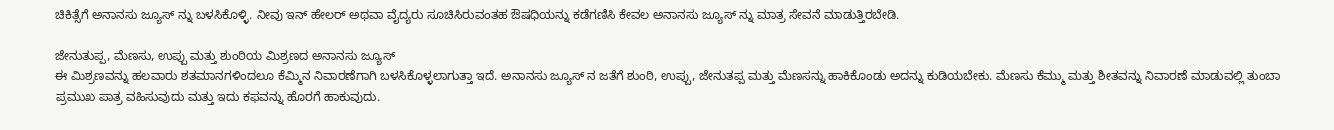ಚಿಕಿತ್ಸೆಗೆ ಅನಾನಸು ಜ್ಯೂಸ್ ನ್ನು ಬಳಸಿಕೊಳ್ಳಿ. ನೀವು ಇನ್ ಹೇಲರ್ ಅಥವಾ ವೈದ್ಯರು ಸೂಚಿಸಿರುವಂತಹ ಔಷಧಿಯನ್ನು ಕಡೆಗಣಿಸಿ ಕೇವಲ ಅನಾನಸು ಜ್ಯೂಸ್ ನ್ನು ಮಾತ್ರ ಸೇವನೆ ಮಾಡುತ್ತಿರಬೇಡಿ.

ಜೇನುತುಪ್ಪ, ಮೆಣಸು, ಉಪ್ಪು ಮತ್ತು ಶುಂಠಿಯ ಮಿಶ್ರಣದ ಅನಾನಸು ಜ್ಯೂಸ್
ಈ ಮಿಶ್ರಣವನ್ನು ಹಲವಾರು ಶತಮಾನಗಳಿಂದಲೂ ಕೆಮ್ಮಿನ ನಿವಾರಣೆಗಾಗಿ ಬಳಸಿಕೊಳ್ಳಲಾಗುತ್ತಾ ಇದೆ. ಅನಾನಸು ಜ್ಯೂಸ್ ನ ಜತೆಗೆ ಶುಂಠಿ, ಉಪ್ಪು, ಜೇನುತಪ್ಪ ಮತ್ತು ಮೆಣಸನ್ನು ಹಾಕಿಕೊಂಡು ಅದನ್ನು ಕುಡಿಯಬೇಕು. ಮೆಣಸು ಕೆಮ್ಮು ಮತ್ತು ಶೀತವನ್ನು ನಿವಾರಣೆ ಮಾಡುವಲ್ಲಿ ತುಂಬಾ ಪ್ರಮುಖ ಪಾತ್ರ ವಹಿಸುವುದು ಮತ್ತು ಇದು ಕಫವನ್ನು ಹೊರಗೆ ಹಾಕುವುದು.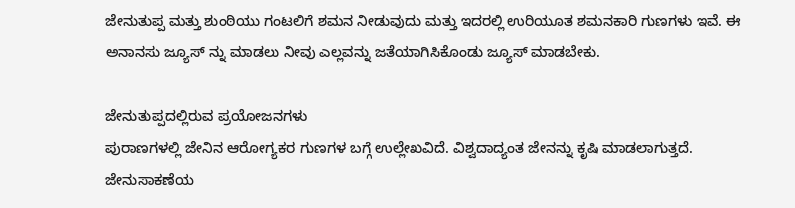ಜೇನುತುಪ್ಪ ಮತ್ತು ಶುಂಠಿಯು ಗಂಟಲಿಗೆ ಶಮನ ನೀಡುವುದು ಮತ್ತು ಇದರಲ್ಲಿ ಉರಿಯೂತ ಶಮನಕಾರಿ ಗುಣಗಳು ಇವೆ. ಈ ಅನಾನಸು ಜ್ಯೂಸ್ ನ್ನು ಮಾಡಲು ನೀವು ಎಲ್ಲವನ್ನು ಜತೆಯಾಗಿಸಿಕೊಂಡು ಜ್ಯೂಸ್ ಮಾಡಬೇಕು.

ಜೇನುತುಪ್ಪದಲ್ಲಿರುವ ಪ್ರಯೋಜನಗಳು
ಪುರಾಣಗಳಲ್ಲಿ ಜೇನಿನ ಆರೋಗ್ಯಕರ ಗುಣಗಳ ಬಗ್ಗೆ ಉಲ್ಲೇಖವಿದೆ. ವಿಶ್ವದಾದ್ಯಂತ ಜೇನನ್ನು ಕೃಷಿ ಮಾಡಲಾಗುತ್ತದೆ. ಜೇನುಸಾಕಣೆಯ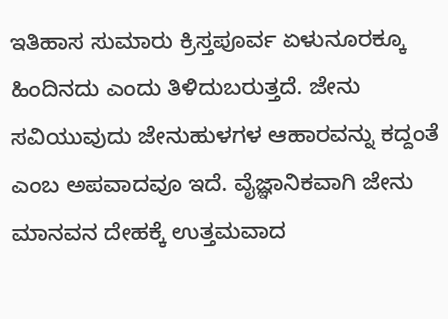ಇತಿಹಾಸ ಸುಮಾರು ಕ್ರಿಸ್ತಪೂರ್ವ ಏಳುನೂರಕ್ಕೂ ಹಿಂದಿನದು ಎಂದು ತಿಳಿದುಬರುತ್ತದೆ. ಜೇನು ಸವಿಯುವುದು ಜೇನುಹುಳಗಳ ಆಹಾರವನ್ನು ಕದ್ದಂತೆ ಎಂಬ ಅಪವಾದವೂ ಇದೆ. ವೈಜ್ಞಾನಿಕವಾಗಿ ಜೇನು ಮಾನವನ ದೇಹಕ್ಕೆ ಉತ್ತಮವಾದ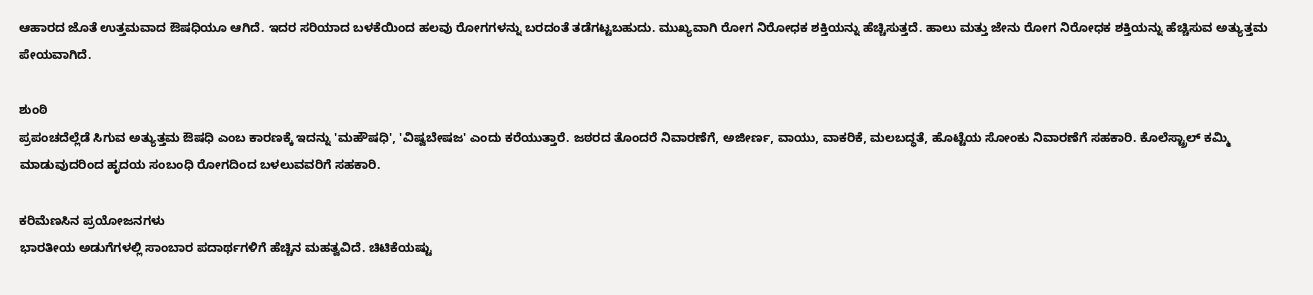ಆಹಾರದ ಜೊತೆ ಉತ್ತಮವಾದ ಔಷಧಿಯೂ ಆಗಿದೆ. ಇದರ ಸರಿಯಾದ ಬಳಕೆಯಿಂದ ಹಲವು ರೋಗಗಳನ್ನು ಬರದಂತೆ ತಡೆಗಟ್ಟಬಹುದು. ಮುಖ್ಯವಾಗಿ ರೋಗ ನಿರೋಧಕ ಶಕ್ತಿಯನ್ನು ಹೆಚ್ಚಿಸುತ್ತದೆ. ಹಾಲು ಮತ್ತು ಜೇನು ರೋಗ ನಿರೋಧಕ ಶಕ್ತಿಯನ್ನು ಹೆಚ್ಚಿಸುವ ಅತ್ಯುತ್ತಮ ಪೇಯವಾಗಿದೆ.

ಶುಂಠಿ
ಪ್ರಪಂಚದೆಲ್ಲೆಡೆ ಸಿಗುವ ಅತ್ಯುತ್ತಮ ಔಷಧಿ ಎಂಬ ಕಾರಣಕ್ಕೆ ಇದನ್ನು 'ಮಹೌಷಧಿ', 'ವಿಷ್ವಬೇಷಜ' ಎಂದು ಕರೆಯುತ್ತಾರೆ. ಜಠರದ ತೊಂದರೆ ನಿವಾರಣೆಗೆ, ಅಜೀರ್ಣ, ವಾಯು, ವಾಕರಿಕೆ, ಮಲಬದ್ಧತೆ, ಹೊಟ್ಟೆಯ ಸೋಂಕು ನಿವಾರಣೆಗೆ ಸಹಕಾರಿ. ಕೊಲೆಸ್ಟ್ರಾಲ್ ಕಮ್ಮಿ ಮಾಡುವುದರಿಂದ ಹೃದಯ ಸಂಬಂಧಿ ರೋಗದಿಂದ ಬಳಲುವವರಿಗೆ ಸಹಕಾರಿ.

ಕರಿಮೆಣಸಿನ ಪ್ರಯೋಜನಗಳು
ಭಾರತೀಯ ಅಡುಗೆಗಳಲ್ಲಿ ಸಾಂಬಾರ ಪದಾರ್ಥಗಳಿಗೆ ಹೆಚ್ಚಿನ ಮಹತ್ವವಿದೆ. ಚಿಟಿಕೆಯಷ್ಟು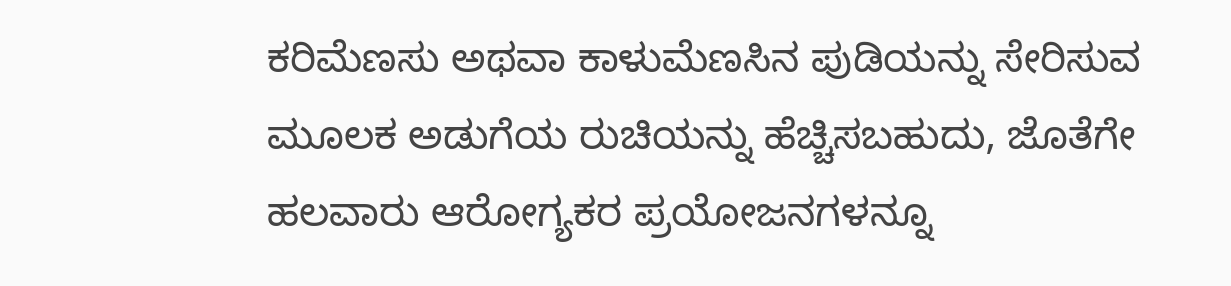ಕರಿಮೆಣಸು ಅಥವಾ ಕಾಳುಮೆಣಸಿನ ಪುಡಿಯನ್ನು ಸೇರಿಸುವ ಮೂಲಕ ಅಡುಗೆಯ ರುಚಿಯನ್ನು ಹೆಚ್ಚಿಸಬಹುದು, ಜೊತೆಗೇ ಹಲವಾರು ಆರೋಗ್ಯಕರ ಪ್ರಯೋಜನಗಳನ್ನೂ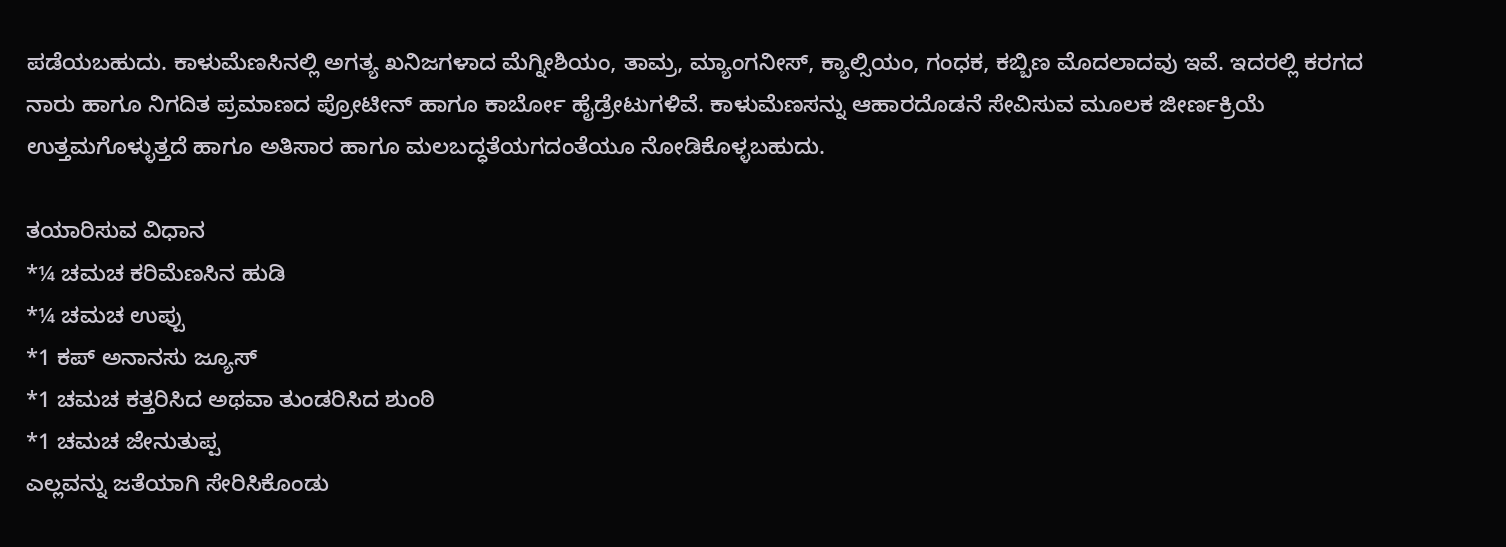ಪಡೆಯಬಹುದು. ಕಾಳುಮೆಣಸಿನಲ್ಲಿ ಅಗತ್ಯ ಖನಿಜಗಳಾದ ಮೆಗ್ನೀಶಿಯಂ, ತಾಮ್ರ, ಮ್ಯಾಂಗನೀಸ್, ಕ್ಯಾಲ್ಸಿಯಂ, ಗಂಧಕ, ಕಬ್ಬಿಣ ಮೊದಲಾದವು ಇವೆ. ಇದರಲ್ಲಿ ಕರಗದ ನಾರು ಹಾಗೂ ನಿಗದಿತ ಪ್ರಮಾಣದ ಪ್ರೋಟೀನ್ ಹಾಗೂ ಕಾರ್ಬೋ ಹೈಡ್ರೇಟುಗಳಿವೆ. ಕಾಳುಮೆಣಸನ್ನು ಆಹಾರದೊಡನೆ ಸೇವಿಸುವ ಮೂಲಕ ಜೀರ್ಣಕ್ರಿಯೆ ಉತ್ತಮಗೊಳ್ಳುತ್ತದೆ ಹಾಗೂ ಅತಿಸಾರ ಹಾಗೂ ಮಲಬದ್ಧತೆಯಗದಂತೆಯೂ ನೋಡಿಕೊಳ್ಳಬಹುದು.

ತಯಾರಿಸುವ ವಿಧಾನ
*¼ ಚಮಚ ಕರಿಮೆಣಸಿನ ಹುಡಿ
*¼ ಚಮಚ ಉಪ್ಪು
*1 ಕಪ್ ಅನಾನಸು ಜ್ಯೂಸ್
*1 ಚಮಚ ಕತ್ತರಿಸಿದ ಅಥವಾ ತುಂಡರಿಸಿದ ಶುಂಠಿ
*1 ಚಮಚ ಜೇನುತುಪ್ಪ
ಎಲ್ಲವನ್ನು ಜತೆಯಾಗಿ ಸೇರಿಸಿಕೊಂಡು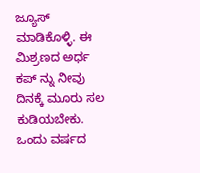ಜ್ಯೂಸ್ ಮಾಡಿಕೊಳ್ಳಿ. ಈ ಮಿಶ್ರಣದ ಅರ್ಧ ಕಪ್ ನ್ನು ನೀವು ದಿನಕ್ಕೆ ಮೂರು ಸಲ ಕುಡಿಯಬೇಕು. ಒಂದು ವರ್ಷದ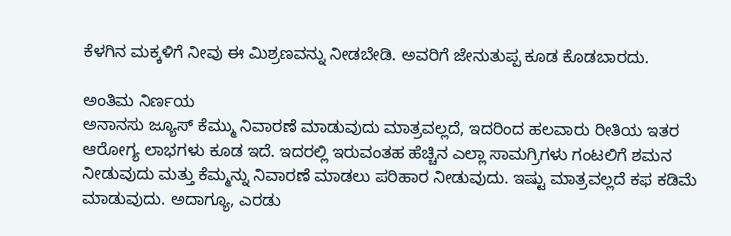ಕೆಳಗಿನ ಮಕ್ಕಳಿಗೆ ನೀವು ಈ ಮಿಶ್ರಣವನ್ನು ನೀಡಬೇಡಿ. ಅವರಿಗೆ ಜೇನುತುಪ್ಪ ಕೂಡ ಕೊಡಬಾರದು.

ಅಂತಿಮ ನಿರ್ಣಯ
ಅನಾನಸು ಜ್ಯೂಸ್ ಕೆಮ್ಮು ನಿವಾರಣೆ ಮಾಡುವುದು ಮಾತ್ರವಲ್ಲದೆ, ಇದರಿಂದ ಹಲವಾರು ರೀತಿಯ ಇತರ ಆರೋಗ್ಯ ಲಾಭಗಳು ಕೂಡ ಇದೆ. ಇದರಲ್ಲಿ ಇರುವಂತಹ ಹೆಚ್ಚಿನ ಎಲ್ಲಾ ಸಾಮಗ್ರಿಗಳು ಗಂಟಲಿಗೆ ಶಮನ ನೀಡುವುದು ಮತ್ತು ಕೆಮ್ಮನ್ನು ನಿವಾರಣೆ ಮಾಡಲು ಪರಿಹಾರ ನೀಡುವುದು. ಇಷ್ಟು ಮಾತ್ರವಲ್ಲದೆ ಕಫ ಕಡಿಮೆ ಮಾಡುವುದು. ಅದಾಗ್ಯೂ, ಎರಡು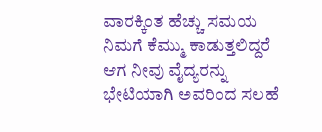ವಾರಕ್ಕಿಂತ ಹೆಚ್ಚು ಸಮಯ ನಿಮಗೆ ಕೆಮ್ಮು ಕಾಡುತ್ತಲಿದ್ದರೆ ಆಗ ನೀವು ವೈದ್ಯರನ್ನು ಭೇಟಿಯಾಗಿ ಅವರಿಂದ ಸಲಹೆ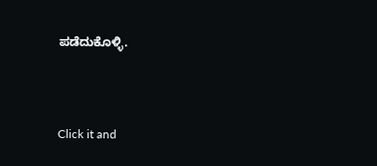ಪಡೆದುಕೊಳ್ಳಿ.



Click it and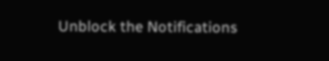Unblock the Notifications